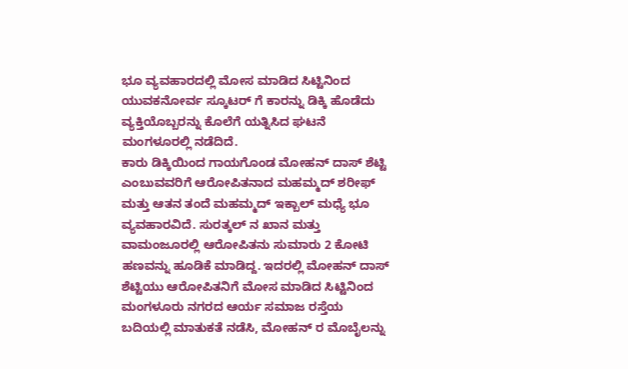ಭೂ ವ್ಯವಹಾರದಲ್ಲಿ ಮೋಸ ಮಾಡಿದ ಸಿಟ್ಟಿನಿಂದ ಯುವಕನೋರ್ವ ಸ್ಕೂಟರ್ ಗೆ ಕಾರನ್ನು ಡಿಕ್ಕಿ ಹೊಡೆದು ವ್ಯಕ್ತಿಯೊಬ್ಬರನ್ನು ಕೊಲೆಗೆ ಯತ್ನಿಸಿದ ಘಟನೆ ಮಂಗಳೂರಲ್ಲಿ ನಡೆದಿದೆ.
ಕಾರು ಡಿಕ್ಕಿಯಿಂದ ಗಾಯಗೊಂಡ ಮೋಹನ್ ದಾಸ್ ಶೆಟ್ಟಿ ಎಂಬುವವರಿಗೆ ಆರೋಪಿತನಾದ ಮಹಮ್ಮದ್ ಶರೀಫ್ ಮತ್ತು ಆತನ ತಂದೆ ಮಹಮ್ಮದ್ ಇಕ್ಬಾಲ್ ಮಧ್ಯೆ ಭೂ ವ್ಯವಹಾರವಿದೆ. ಸುರತ್ಕಲ್ ನ ಖಾನ ಮತ್ತು ವಾಮಂಜೂರಲ್ಲಿ ಆರೋಪಿತನು ಸುಮಾರು 2 ಕೋಟಿ ಹಣವನ್ನು ಹೂಡಿಕೆ ಮಾಡಿದ್ದ. ಇದರಲ್ಲಿ ಮೋಹನ್ ದಾಸ್ ಶೆಟ್ಟಿಯು ಆರೋಪಿತನಿಗೆ ಮೋಸ ಮಾಡಿದ ಸಿಟ್ಟಿನಿಂದ ಮಂಗಳೂರು ನಗರದ ಆರ್ಯ ಸಮಾಜ ರಸ್ತೆಯ ಬದಿಯಲ್ಲಿ ಮಾತುಕತೆ ನಡೆಸಿ, ಮೋಹನ್ ರ ಮೊಬೈಲನ್ನು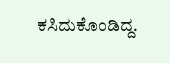ಕಸಿದುಕೊಂಡಿದ್ದ.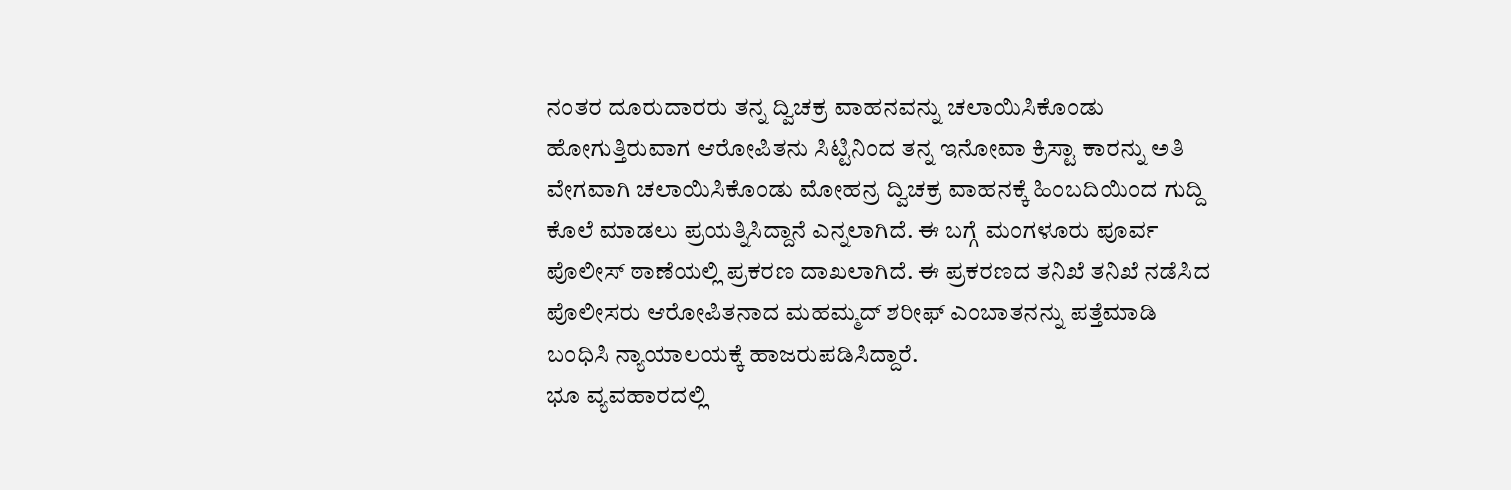ನಂತರ ದೂರುದಾರರು ತನ್ನ ದ್ವಿಚಕ್ರ ವಾಹನವನ್ನು ಚಲಾಯಿಸಿಕೊಂಡು ಹೋಗುತ್ತಿರುವಾಗ ಆರೋಪಿತನು ಸಿಟ್ಟಿನಿಂದ ತನ್ನ ಇನೋವಾ ಕ್ರಿಸ್ಟಾ ಕಾರನ್ನು ಅತಿ ವೇಗವಾಗಿ ಚಲಾಯಿಸಿಕೊಂಡು ಮೋಹನ್ರ ದ್ವಿಚಕ್ರ ವಾಹನಕ್ಕೆ ಹಿಂಬದಿಯಿಂದ ಗುದ್ದಿ ಕೊಲೆ ಮಾಡಲು ಪ್ರಯತ್ನಿಸಿದ್ದಾನೆ ಎನ್ನಲಾಗಿದೆ. ಈ ಬಗ್ಗೆ ಮಂಗಳೂರು ಪೂರ್ವ ಪೊಲೀಸ್ ಠಾಣೆಯಲ್ಲಿ ಪ್ರಕರಣ ದಾಖಲಾಗಿದೆ. ಈ ಪ್ರಕರಣದ ತನಿಖೆ ತನಿಖೆ ನಡೆಸಿದ ಪೊಲೀಸರು ಆರೋಪಿತನಾದ ಮಹಮ್ಮದ್ ಶರೀಫ್ ಎಂಬಾತನನ್ನು ಪತ್ತೆಮಾಡಿ ಬಂಧಿಸಿ ನ್ಯಾಯಾಲಯಕ್ಕೆ ಹಾಜರುಪಡಿಸಿದ್ದಾರೆ.
ಭೂ ವ್ಯವಹಾರದಲ್ಲಿ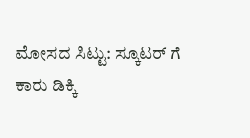ಮೋಸದ ಸಿಟ್ಟು: ಸ್ಕೂಟರ್ ಗೆ ಕಾರು ಡಿಕ್ಕಿ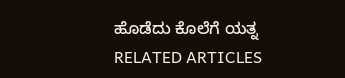ಹೊಡೆದು ಕೊಲೆಗೆ ಯತ್ನ
RELATED ARTICLES